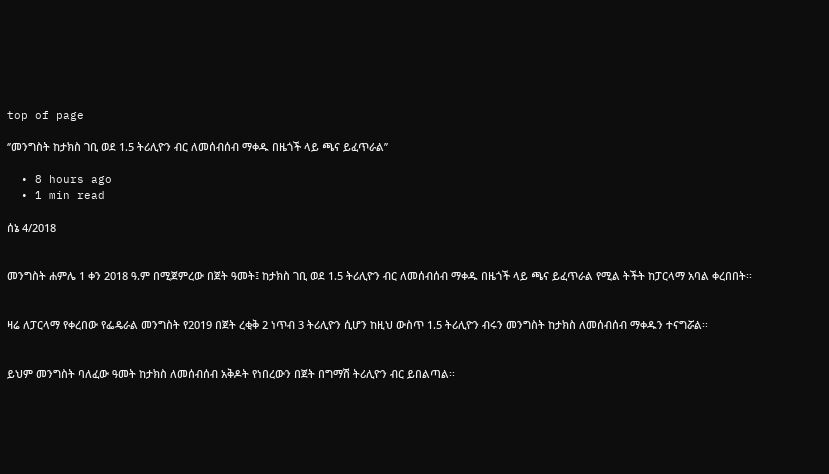top of page

‘’መንግስት ከታክስ ገቢ ወደ 1.5 ትሪሊዮን ብር ለመሰብሰብ ማቀዱ በዜጎች ላይ ጫና ይፈጥራል’’

  • 8 hours ago
  • 1 min read

ሰኔ 4/2018


መንግስት ሐምሌ 1 ቀን 2018 ዓ.ም በሚጀምረው በጀት ዓመት፤ ከታክስ ገቢ ወደ 1.5 ትሪሊዮን ብር ለመሰብሰብ ማቀዱ በዜጎች ላይ ጫና ይፈጥራል የሚል ትችት ከፓርላማ አባል ቀረበበት፡፡


ዛሬ ለፓርላማ የቀረበው የፌዴራል መንግስት የ2019 በጀት ረቂቅ 2 ነጥብ 3 ትሪሊዮን ሲሆን ከዚህ ውስጥ 1.5 ትሪሊዮን ብሩን መንግስት ከታክስ ለመሰብሰብ ማቀዱን ተናግሯል፡፡


ይህም መንግስት ባለፈው ዓመት ከታክስ ለመሰብሰብ አቅዶት የነበረውን በጀት በግማሽ ትሪሊዮን ብር ይበልጣል፡፡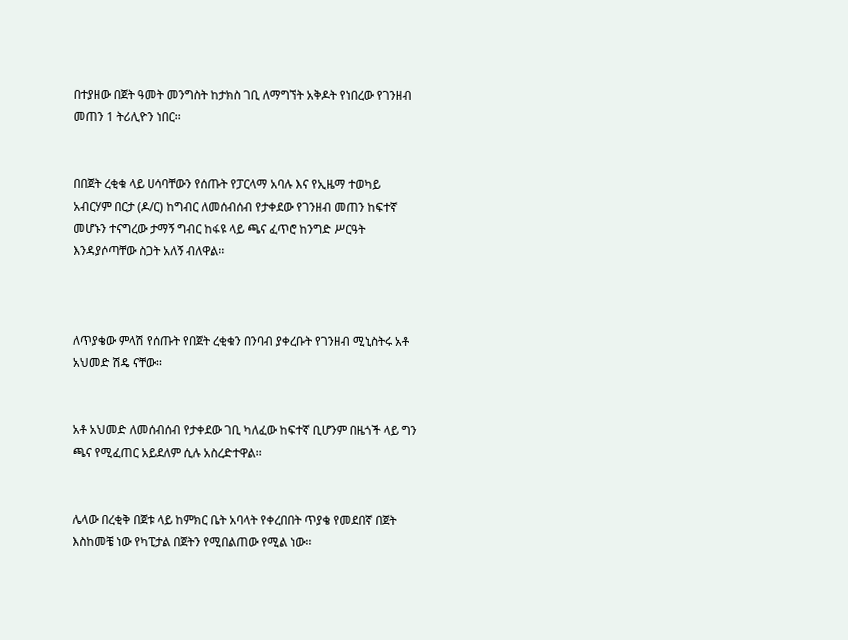በተያዘው በጀት ዓመት መንግስት ከታክስ ገቢ ለማግኘት አቅዶት የነበረው የገንዘብ መጠን 1 ትሪሊዮን ነበር፡፡


በበጀት ረቂቁ ላይ ሀሳባቸውን የሰጡት የፓርላማ አባሉ እና የኢዜማ ተወካይ አብርሃም በርታ (ዶ/ር) ከግብር ለመሰብሰብ የታቀደው የገንዘብ መጠን ከፍተኛ መሆኑን ተናግረው ታማኝ ግብር ከፋዩ ላይ ጫና ፈጥሮ ከንግድ ሥርዓት እንዳያሶጣቸው ስጋት አለኝ ብለዋል፡፡



ለጥያቄው ምላሽ የሰጡት የበጀት ረቂቁን በንባብ ያቀረቡት የገንዘብ ሚኒስትሩ አቶ አህመድ ሽዴ ናቸው፡፡


አቶ አህመድ ለመሰብሰብ የታቀደው ገቢ ካለፈው ከፍተኛ ቢሆንም በዜጎች ላይ ግን ጫና የሚፈጠር አይደለም ሲሉ አስረድተዋል፡፡


ሌላው በረቂቅ በጀቱ ላይ ከምክር ቤት አባላት የቀረበበት ጥያቄ የመደበኛ በጀት እስከመቼ ነው የካፒታል በጀትን የሚበልጠው የሚል ነው፡፡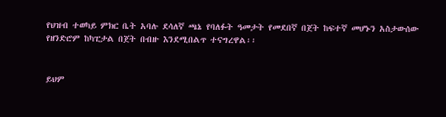የህዝብ ተወካይ ምክር ቤት አባሉ ደሳለኛ ጫኔ የባለፉት ዓመታት የመደበኛ በጀት ከፍተኛ መሆኑን አስታውሰው የዘንድሮም ከካፒታል በጀት በብዙ እንደሚበልጥ ተናግረዋል፡፡


ይህም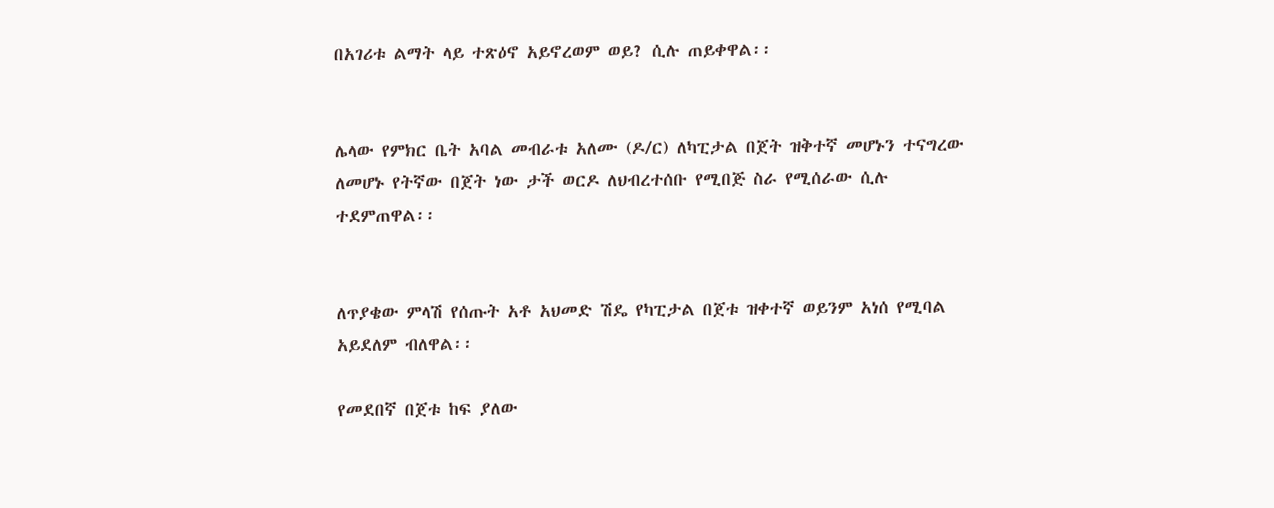በአገሪቱ ልማት ላይ ተጽዕኖ አይኖረወም ወይ? ሲሉ ጠይቀዋል፡፡


ሌላው የምክር ቤት አባል መብራቱ አለሙ (ዶ/ር) ለካፒታል በጀት ዝቅተኛ መሆኑን ተናግረው ለመሆኑ የትኛው በጀት ነው ታች ወርዶ ለህብረተሰቡ የሚበጅ ስራ የሚሰራው ሲሉ ተደምጠዋል፡፡


ለጥያቄው ምላሽ የሰጡት አቶ አህመድ ሽዴ የካፒታል በጀቱ ዝቀተኛ ወይንም አነሰ የሚባል አይደለም ብለዋል፡፡

የመደበኛ በጀቱ ከፍ ያለው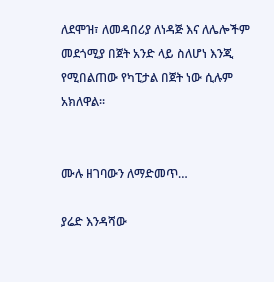ለደሞዝ፣ ለመዳበሪያ ለነዳጅ እና ለሌሎችም መደጎሚያ በጀት አንድ ላይ ስለሆነ እንጂ የሚበልጠው የካፒታል በጀት ነው ሲሉም አክለዋል፡፡


ሙሉ ዘገባውን ለማድመጥ…

ያሬድ እንዳሻው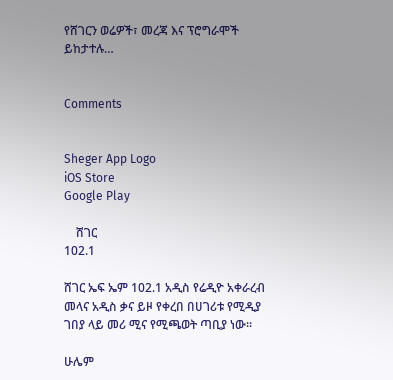የሸገርን ወሬዎች፣ መረጃ እና ፕሮግራሞች ይከታተሉ…


Comments


Sheger App Logo
iOS Store
Google Play

    ሸገር
102.1

ሸገር ኤፍ ኤም 102.1 አዲስ የሬዲዮ አቀራረብ መላና አዲስ ቃና ይዞ የቀረበ በሀገሪቱ የሚዲያ ገበያ ላይ መሪ ሚና የሚጫወት ጣቢያ ነው፡፡

ሁሌም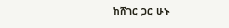ከሸገር ጋር ሁኑ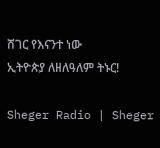ሸገር የእናንተ ነው
ኢትዮጵያ ለዘለዓለም ትኑር!

Sheger Radio | Sheger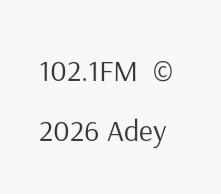102.1FM  © 2026 Adey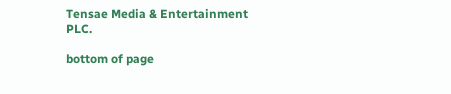Tensae Media & Entertainment PLC.

bottom of page